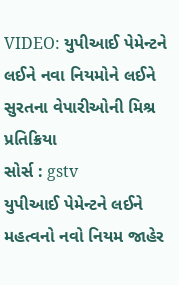VIDEO: યુપીઆઈ પેમેન્ટને લઈને નવા નિયમોને લઈને સુરતના વેપારીઓની મિશ્ર પ્રતિક્રિયા
સોર્સ : gstv
યુપીઆઈ પેમેન્ટને લઈને મહત્વનો નવો નિયમ જાહેર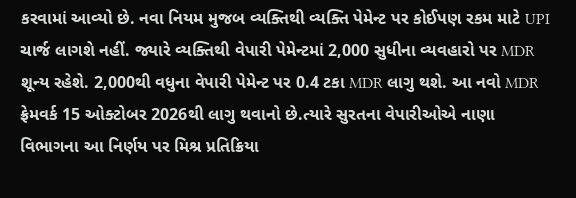કરવામાં આવ્યો છે. નવા નિયમ મુજબ વ્યક્તિથી વ્યક્તિ પેમેન્ટ પર કોઈપણ રકમ માટે UPI ચાર્જ લાગશે નહીં. જ્યારે વ્યક્તિથી વેપારી પેમેન્ટમાં 2,000 સુધીના વ્યવહારો પર MDR શૂન્ય રહેશે. 2,000થી વધુના વેપારી પેમેન્ટ પર 0.4 ટકા MDR લાગુ થશે. આ નવો MDR ફ્રેમવર્ક 15 ઓક્ટોબર 2026થી લાગુ થવાનો છે.ત્યારે સુરતના વેપારીઓએ નાણા વિભાગના આ નિર્ણય પર મિશ્ર પ્રતિક્રિયા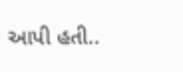આપી હતી..